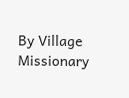By Village Missionary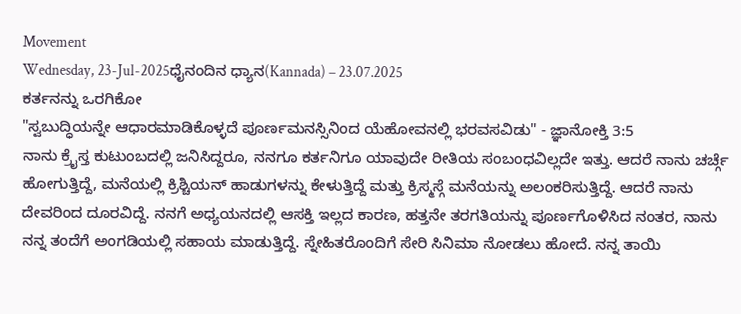Movement
Wednesday, 23-Jul-2025ಧೈನಂದಿನ ಧ್ಯಾನ(Kannada) – 23.07.2025
ಕರ್ತನನ್ನು ಒರಗಿಕೋ
"ಸ್ವಬುದ್ಧಿಯನ್ನೇ ಆಧಾರಮಾಡಿಕೊಳ್ಳದೆ ಪೂರ್ಣಮನಸ್ಸಿನಿಂದ ಯೆಹೋವನಲ್ಲಿ ಭರವಸವಿಡು" - ಜ್ಞಾನೋಕ್ತಿ 3:5
ನಾನು ಕ್ರೈಸ್ತ ಕುಟುಂಬದಲ್ಲಿ ಜನಿಸಿದ್ದರೂ, ನನಗೂ ಕರ್ತನಿಗೂ ಯಾವುದೇ ರೀತಿಯ ಸಂಬಂಧವಿಲ್ಲದೇ ಇತ್ತು. ಆದರೆ ನಾನು ಚರ್ಚ್ಗೆ ಹೋಗುತ್ತಿದ್ದೆ, ಮನೆಯಲ್ಲಿ ಕ್ರಿಶ್ಚಿಯನ್ ಹಾಡುಗಳನ್ನು ಕೇಳುತ್ತಿದ್ದೆ ಮತ್ತು ಕ್ರಿಸ್ಮಸ್ಗೆ ಮನೆಯನ್ನು ಅಲಂಕರಿಸುತ್ತಿದ್ದೆ. ಆದರೆ ನಾನು ದೇವರಿಂದ ದೂರವಿದ್ದೆ. ನನಗೆ ಅಧ್ಯಯನದಲ್ಲಿ ಆಸಕ್ತಿ ಇಲ್ಲದ ಕಾರಣ, ಹತ್ತನೇ ತರಗತಿಯನ್ನು ಪೂರ್ಣಗೊಳಿಸಿದ ನಂತರ, ನಾನು ನನ್ನ ತಂದೆಗೆ ಅಂಗಡಿಯಲ್ಲಿ ಸಹಾಯ ಮಾಡುತ್ತಿದ್ದೆ. ಸ್ನೇಹಿತರೊಂದಿಗೆ ಸೇರಿ ಸಿನಿಮಾ ನೋಡಲು ಹೋದೆ. ನನ್ನ ತಾಯಿ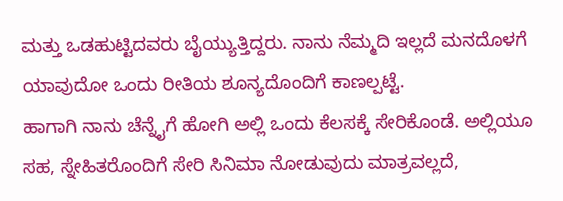ಮತ್ತು ಒಡಹುಟ್ಟಿದವರು ಬೈಯ್ಯುತ್ತಿದ್ದರು. ನಾನು ನೆಮ್ಮದಿ ಇಲ್ಲದೆ ಮನದೊಳಗೆ ಯಾವುದೋ ಒಂದು ರೀತಿಯ ಶೂನ್ಯದೊಂದಿಗೆ ಕಾಣಲ್ಪಟ್ಟೆ.
ಹಾಗಾಗಿ ನಾನು ಚೆನ್ನೈಗೆ ಹೋಗಿ ಅಲ್ಲಿ ಒಂದು ಕೆಲಸಕ್ಕೆ ಸೇರಿಕೊಂಡೆ. ಅಲ್ಲಿಯೂ ಸಹ, ಸ್ನೇಹಿತರೊಂದಿಗೆ ಸೇರಿ ಸಿನಿಮಾ ನೋಡುವುದು ಮಾತ್ರವಲ್ಲದೆ,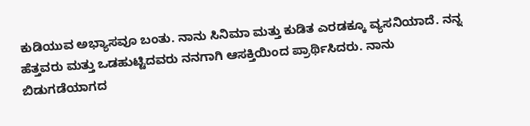ಕುಡಿಯುವ ಅಭ್ಯಾಸವೂ ಬಂತು. ನಾನು ಸಿನಿಮಾ ಮತ್ತು ಕುಡಿತ ಎರಡಕ್ಕೂ ವ್ಯಸನಿಯಾದೆ. ನನ್ನ ಹೆತ್ತವರು ಮತ್ತು ಒಡಹುಟ್ಟಿದವರು ನನಗಾಗಿ ಆಸಕ್ತಿಯಿಂದ ಪ್ರಾರ್ಥಿಸಿದರು. ನಾನು ಬಿಡುಗಡೆಯಾಗದ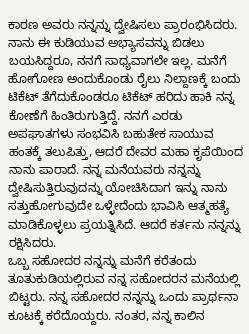ಕಾರಣ ಅವರು ನನ್ನನ್ನು ದ್ವೇಷಿಸಲು ಪ್ರಾರಂಭಿಸಿದರು. ನಾನು ಈ ಕುಡಿಯುವ ಅಭ್ಯಾಸವನ್ನು ಬಿಡಲು ಬಯಸಿದ್ದರೂ, ನನಗೆ ಸಾಧ್ಯವಾಗಲೇ ಇಲ್ಲ. ಮನೆಗೆ ಹೋಗೋಣ ಅಂದುಕೊಂಡು ರೈಲು ನಿಲ್ದಾಣಕ್ಕೆ ಬಂದು ಟಿಕೆಟ್ ತೆಗೆದುಕೊಂಡರೂ ಟಿಕೆಟ್ ಹರಿದು ಹಾಕಿ ನನ್ನ ಕೋಣೆಗೆ ಹಿಂತಿರುಗುತ್ತಿದ್ದೆ. ನನಗೆ ಎರಡು ಅಪಘಾತಗಳು ಸಂಭವಿಸಿ ಬಹುತೇಕ ಸಾಯುವ ಹಂತಕ್ಕೆ ತಲುಪಿತ್ತು, ಆದರೆ ದೇವರ ಮಹಾ ಕೃಪೆಯಿಂದ ನಾನು ಪಾರಾದೆ. ನನ್ನ ಮನೆಯವರು ನನ್ನನ್ನು ದ್ವೇಷಿಸುತ್ತಿರುವುದನ್ನು ಯೋಚಿಸಿದಾಗ ಇನ್ನು ನಾನು ಸತ್ತುಹೋಗುವುದೇ ಒಳ್ಳೇದೆಂದು ಭಾವಿಸಿ ಆತ್ಮಹತ್ಯೆ ಮಾಡಿಕೊಳ್ಳಲು ಪ್ರಯತ್ನಿಸಿದೆ. ಆದರೆ ಕರ್ತನು ನನ್ನನ್ನು ರಕ್ಷಿಸಿದರು.
ಒಬ್ಬ ಸಹೋದರ ನನ್ನನ್ನು ಮನೆಗೆ ಕರೆತಂದು ತೂತುಕುಡಿಯಲ್ಲಿರುವ ನನ್ನ ಸಹೋದರನ ಮನೆಯಲ್ಲಿ ಬಿಟ್ಟರು. ನನ್ನ ಸಹೋದರ ನನ್ನನ್ನು ಒಂದು ಪ್ರಾರ್ಥನಾ ಕೂಟಕ್ಕೆ ಕರೆದೊಯ್ದರು. ನಂತರ, ನನ್ನ ಕಾಲಿನ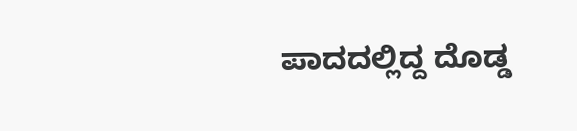ಪಾದದಲ್ಲಿದ್ದ ದೊಡ್ಡ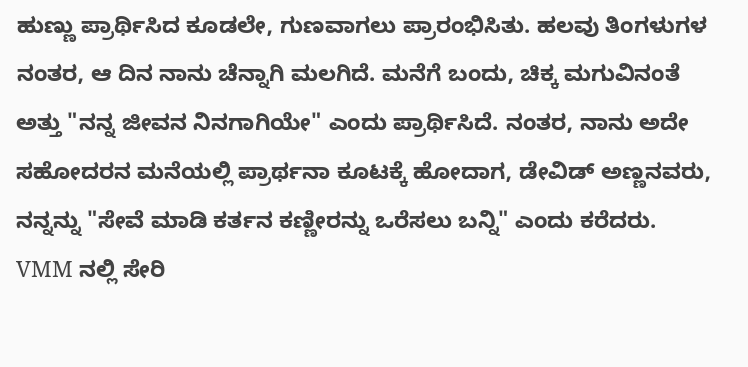ಹುಣ್ಣು ಪ್ರಾರ್ಥಿಸಿದ ಕೂಡಲೇ, ಗುಣವಾಗಲು ಪ್ರಾರಂಭಿಸಿತು. ಹಲವು ತಿಂಗಳುಗಳ ನಂತರ, ಆ ದಿನ ನಾನು ಚೆನ್ನಾಗಿ ಮಲಗಿದೆ. ಮನೆಗೆ ಬಂದು, ಚಿಕ್ಕ ಮಗುವಿನಂತೆ ಅತ್ತು "ನನ್ನ ಜೀವನ ನಿನಗಾಗಿಯೇ" ಎಂದು ಪ್ರಾರ್ಥಿಸಿದೆ. ನಂತರ, ನಾನು ಅದೇ ಸಹೋದರನ ಮನೆಯಲ್ಲಿ ಪ್ರಾರ್ಥನಾ ಕೂಟಕ್ಕೆ ಹೋದಾಗ, ಡೇವಿಡ್ ಅಣ್ಣನವರು, ನನ್ನನ್ನು "ಸೇವೆ ಮಾಡಿ ಕರ್ತನ ಕಣ್ಣೀರನ್ನು ಒರೆಸಲು ಬನ್ನಿ" ಎಂದು ಕರೆದರು. VMM ನಲ್ಲಿ ಸೇರಿ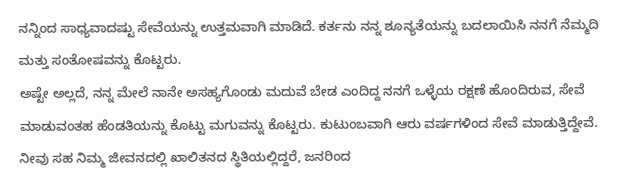ನನ್ನಿಂದ ಸಾಧ್ಯವಾದಷ್ಟು ಸೇವೆಯನ್ನು ಉತ್ತಮವಾಗಿ ಮಾಡಿದೆ. ಕರ್ತನು ನನ್ನ ಶೂನ್ಯತೆಯನ್ನು ಬದಲಾಯಿಸಿ ನನಗೆ ನೆಮ್ಮದಿ ಮತ್ತು ಸಂತೋಷವನ್ನು ಕೊಟ್ಟರು.
ಅಷ್ಟೇ ಅಲ್ಲದೆ, ನನ್ನ ಮೇಲೆ ನಾನೇ ಅಸಹ್ಯಗೊಂಡು ಮದುವೆ ಬೇಡ ಎಂದಿದ್ದ ನನಗೆ ಒಳ್ಳೆಯ ರಕ್ಷಣೆ ಹೊಂದಿರುವ, ಸೇವೆ ಮಾಡುವಂತಹ ಹೆಂಡತಿಯನ್ನು ಕೊಟ್ಟು ಮಗುವನ್ನು ಕೊಟ್ಟರು. ಕುಟುಂಬವಾಗಿ ಆರು ವರ್ಷಗಳಿಂದ ಸೇವೆ ಮಾಡುತ್ತಿದ್ದೇವೆ. ನೀವು ಸಹ ನಿಮ್ಮ ಜೀವನದಲ್ಲಿ ಖಾಲಿತನದ ಸ್ಥಿತಿಯಲ್ಲಿದ್ದರೆ, ಜನರಿಂದ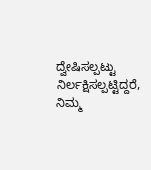ದ್ವೇಷಿಸಲ್ಪಟ್ಟು ನಿರ್ಲಕ್ಷಿಸಲ್ಪಟ್ಟಿದ್ದರೆ, ನಿಮ್ಮ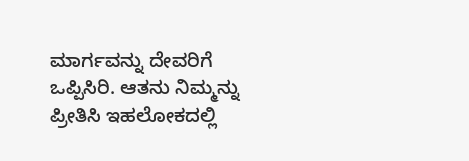ಮಾರ್ಗವನ್ನು ದೇವರಿಗೆ ಒಪ್ಪಿಸಿರಿ. ಆತನು ನಿಮ್ಮನ್ನು ಪ್ರೀತಿಸಿ ಇಹಲೋಕದಲ್ಲಿ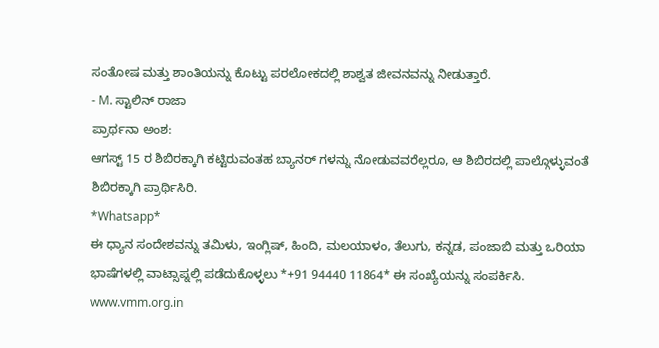ಸಂತೋಷ ಮತ್ತು ಶಾಂತಿಯನ್ನು ಕೊಟ್ಟು ಪರಲೋಕದಲ್ಲಿ ಶಾಶ್ವತ ಜೀವನವನ್ನು ನೀಡುತ್ತಾರೆ.
- M. ಸ್ಟಾಲಿನ್ ರಾಜಾ
ಪ್ರಾರ್ಥನಾ ಅಂಶ:
ಆಗಸ್ಟ್ 15 ರ ಶಿಬಿರಕ್ಕಾಗಿ ಕಟ್ಟಿರುವಂತಹ ಬ್ಯಾನರ್ ಗಳನ್ನು ನೋಡುವವರೆಲ್ಲರೂ, ಆ ಶಿಬಿರದಲ್ಲಿ ಪಾಲ್ಗೊಳ್ಳುವಂತೆ ಶಿಬಿರಕ್ಕಾಗಿ ಪ್ರಾರ್ಥಿಸಿರಿ.
*Whatsapp*
ಈ ಧ್ಯಾನ ಸಂದೇಶವನ್ನು ತಮಿಳು, ಇಂಗ್ಲಿಷ್, ಹಿಂದಿ, ಮಲಯಾಳಂ, ತೆಲುಗು, ಕನ್ನಡ, ಪಂಜಾಬಿ ಮತ್ತು ಒರಿಯಾ ಭಾಷೆಗಳಲ್ಲಿ ವಾಟ್ಸಾಪ್ನಲ್ಲಿ ಪಡೆದುಕೊಳ್ಳಲು *+91 94440 11864* ಈ ಸಂಖ್ಯೆಯನ್ನು ಸಂಪರ್ಕಿಸಿ.
www.vmm.org.in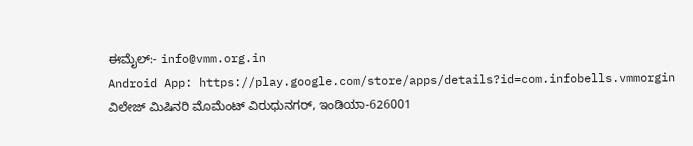ಈಮೈಲ್:- info@vmm.org.in
Android App: https://play.google.com/store/apps/details?id=com.infobells.vmmorgin
ವಿಲೇಜ್ ಮಿಷಿನರಿ ಮೊಮೆಂಟ್ ವಿರುಧುನಗರ್, ಇಂಡಿಯಾ-626001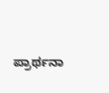ಪ್ರಾರ್ಥನಾ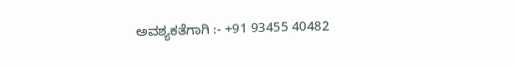ಅವಶ್ಯಕತೆಗಾಗಿ :- +91 93455 40482